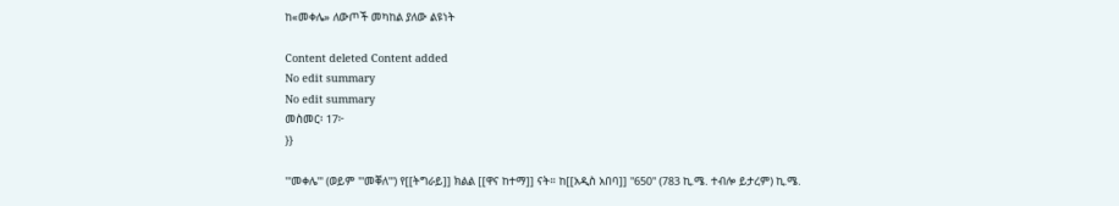ከ«መቀሌ» ለውጦች መካከል ያለው ልዩነት

Content deleted Content added
No edit summary
No edit summary
መስመር፡ 17፦
}}

'''መቀሌ''' (ወይም '''መቐለ''') የ[[ትግራይ]] ክልል [[ዋና ከተማ]] ናት። ከ[[አዲስ አበባ]] ''650'' (783 ኪ.ሜ. ተብሎ ይታረም) ኪ.ሜ.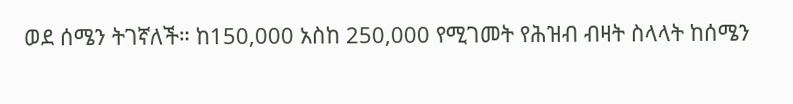ወደ ሰሜን ትገኛለች። ከ150,000 አስከ 250,000 የሚገመት የሕዝብ ብዛት ስላላት ከሰሜን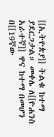[[ኢትዮጵያ]] ትልቁ ከተማ ያደርጋታል። መቀሌ ለ[[ዮሐንስ አራተኛ]] ዋና ከተማ በመሆን በ[[19ኛው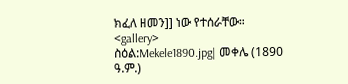ክፈለ ዘመን]] ነው የተሰራቸው።
<gallery>
ስዕል:Mekele1890.jpg| መቀሌ (1890 ዓ.ም.)